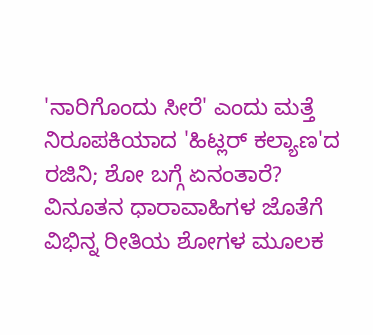'ನಾರಿಗೊಂದು ಸೀರೆ' ಎಂದು ಮತ್ತೆ ನಿರೂಪಕಿಯಾದ 'ಹಿಟ್ಲರ್ ಕಲ್ಯಾಣ'ದ ರಜಿನಿ; ಶೋ ಬಗ್ಗೆ ಏನಂತಾರೆ?
ವಿನೂತನ ಧಾರಾವಾಹಿಗಳ ಜೊತೆಗೆ ವಿಭಿನ್ನ ರೀತಿಯ ಶೋಗಳ ಮೂಲಕ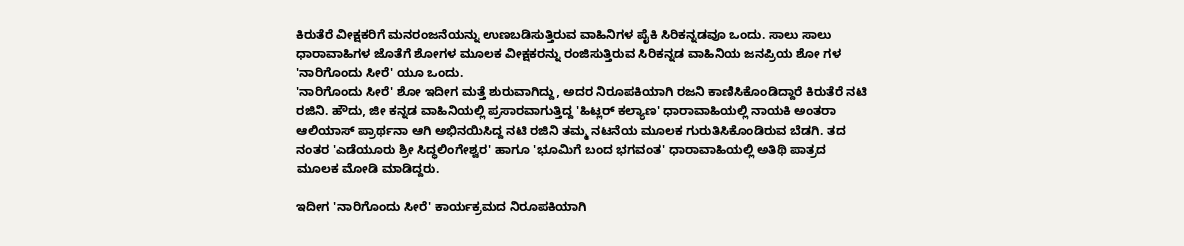ಕಿರುತೆರೆ ವೀಕ್ಷಕರಿಗೆ ಮನರಂಜನೆಯನ್ನು ಉಣಬಡಿಸುತ್ತಿರುವ ವಾಹಿನಿಗಳ ಪೈಕಿ ಸಿರಿಕನ್ನಡವೂ ಒಂದು. ಸಾಲು ಸಾಲು ಧಾರಾವಾಹಿಗಳ ಜೊತೆಗೆ ಶೋಗಳ ಮೂಲಕ ವೀಕ್ಷಕರನ್ನು ರಂಜಿಸುತ್ತಿರುವ ಸಿರಿಕನ್ನಡ ವಾಹಿನಿಯ ಜನಪ್ರಿಯ ಶೋ ಗಳ 'ನಾರಿಗೊಂದು ಸೀರೆ' ಯೂ ಒಂದು.
'ನಾರಿಗೊಂದು ಸೀರೆ' ಶೋ ಇದೀಗ ಮತ್ತೆ ಶುರುವಾಗಿದ್ದು, ಅದರ ನಿರೂಪಕಿಯಾಗಿ ರಜನಿ ಕಾಣಿಸಿಕೊಂಡಿದ್ದಾರೆ ಕಿರುತೆರೆ ನಟಿ ರಜಿನಿ. ಹೌದು, ಜೀ ಕನ್ನಡ ವಾಹಿನಿಯಲ್ಲಿ ಪ್ರಸಾರವಾಗುತ್ತಿದ್ದ 'ಹಿಟ್ಲರ್ ಕಲ್ಯಾಣ' ಧಾರಾವಾಹಿಯಲ್ಲಿ ನಾಯಕಿ ಅಂತರಾ ಆಲಿಯಾಸ್ ಪ್ರಾರ್ಥನಾ ಆಗಿ ಅಭಿನಯಿಸಿದ್ದ ನಟಿ ರಜಿನಿ ತಮ್ಮ ನಟನೆಯ ಮೂಲಕ ಗುರುತಿಸಿಕೊಂಡಿರುವ ಬೆಡಗಿ. ತದ ನಂತರ 'ಎಡೆಯೂರು ಶ್ರೀ ಸಿದ್ಧಲಿಂಗೇಶ್ವರ' ಹಾಗೂ 'ಭೂಮಿಗೆ ಬಂದ ಭಗವಂತ' ಧಾರಾವಾಹಿಯಲ್ಲಿ ಅತಿಥಿ ಪಾತ್ರದ ಮೂಲಕ ಮೋಡಿ ಮಾಡಿದ್ದರು.

ಇದೀಗ 'ನಾರಿಗೊಂದು ಸೀರೆ' ಕಾರ್ಯಕ್ರಮದ ನಿರೂಪಕಿಯಾಗಿ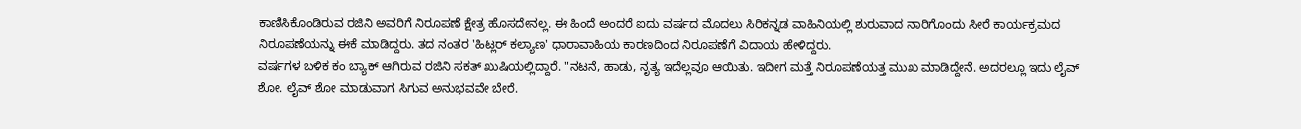ಕಾಣಿಸಿಕೊಂಡಿರುವ ರಜಿನಿ ಅವರಿಗೆ ನಿರೂಪಣೆ ಕ್ಷೇತ್ರ ಹೊಸದೇನಲ್ಲ. ಈ ಹಿಂದೆ ಅಂದರೆ ಐದು ವರ್ಷದ ಮೊದಲು ಸಿರಿಕನ್ನಡ ವಾಹಿನಿಯಲ್ಲಿ ಶುರುವಾದ ನಾರಿಗೊಂದು ಸೀರೆ ಕಾರ್ಯಕ್ರಮದ ನಿರೂಪಣೆಯನ್ನು ಈಕೆ ಮಾಡಿದ್ದರು. ತದ ನಂತರ 'ಹಿಟ್ಲರ್ ಕಲ್ಯಾಣ' ಧಾರಾವಾಹಿಯ ಕಾರಣದಿಂದ ನಿರೂಪಣೆಗೆ ವಿದಾಯ ಹೇಳಿದ್ದರು.
ವರ್ಷಗಳ ಬಳಿಕ ಕಂ ಬ್ಯಾಕ್ ಆಗಿರುವ ರಜಿನಿ ಸಕತ್ ಖುಷಿಯಲ್ಲಿದ್ದಾರೆ. "ನಟನೆ, ಹಾಡು, ನೃತ್ಯ ಇದೆಲ್ಲವೂ ಆಯಿತು. ಇದೀಗ ಮತ್ತೆ ನಿರೂಪಣೆಯತ್ತ ಮುಖ ಮಾಡಿದ್ದೇನೆ. ಅದರಲ್ಲೂ ಇದು ಲೈವ್ ಶೋ. ಲೈವ್ ಶೋ ಮಾಡುವಾಗ ಸಿಗುವ ಅನುಭವವೇ ಬೇರೆ.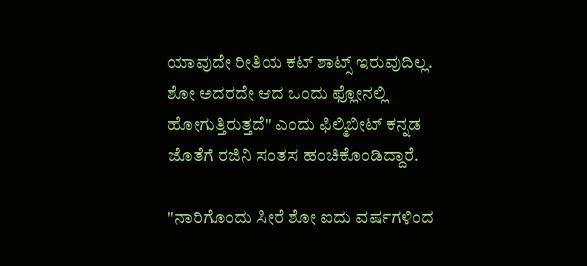ಯಾವುದೇ ರೀತಿಯ ಕಟ್ ಶಾಟ್ಸ್ ಇರುವುದಿಲ್ಲ. ಶೋ ಅದರದೇ ಆದ ಒಂದು ಫ್ಲೋನಲ್ಲಿ ಹೋಗುತ್ತಿರುತ್ತದೆ" ಎಂದು ಫಿಲ್ಮಿಬೀಟ್ ಕನ್ನಡ ಜೊತೆಗೆ ರಜಿನಿ ಸಂತಸ ಹಂಚಿಕೊಂಡಿದ್ದಾರೆ.

"ನಾರಿಗೊಂದು ಸೀರೆ ಶೋ ಐದು ವರ್ಷಗಳಿಂದ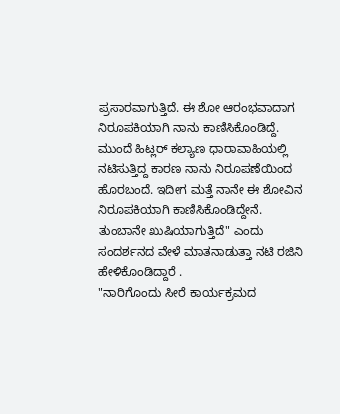ಪ್ರಸಾರವಾಗುತ್ತಿದೆ. ಈ ಶೋ ಆರಂಭವಾದಾಗ ನಿರೂಪಕಿಯಾಗಿ ನಾನು ಕಾಣಿಸಿಕೊಂಡಿದ್ದೆ. ಮುಂದೆ ಹಿಟ್ಲರ್ ಕಲ್ಯಾಣ ಧಾರಾವಾಹಿಯಲ್ಲಿ ನಟಿಸುತ್ತಿದ್ದ ಕಾರಣ ನಾನು ನಿರೂಪಣೆಯಿಂದ ಹೊರಬಂದೆ. ಇದೀಗ ಮತ್ತೆ ನಾನೇ ಈ ಶೋವಿನ ನಿರೂಪಕಿಯಾಗಿ ಕಾಣಿಸಿಕೊಂಡಿದ್ದೇನೆ. ತುಂಬಾನೇ ಖುಷಿಯಾಗುತ್ತಿದೆ" ಎಂದು ಸಂದರ್ಶನದ ವೇಳೆ ಮಾತನಾಡುತ್ತಾ ನಟಿ ರಜಿನಿ ಹೇಳಿಕೊಂಡಿದ್ದಾರೆ .
"ನಾರಿಗೊಂದು ಸೀರೆ ಕಾರ್ಯಕ್ರಮದ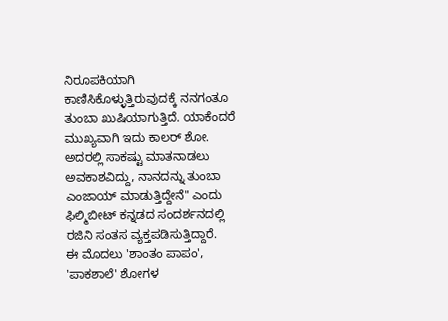ನಿರೂಪಕಿಯಾಗಿ ಕಾಣಿಸಿಕೊಳ್ಳುತ್ತಿರುವುದಕ್ಕೆ ನನಗಂತೂ ತುಂಬಾ ಖುಷಿಯಾಗುತ್ತಿದೆ. ಯಾಕೆಂದರೆ ಮುಖ್ಯವಾಗಿ ಇದು ಕಾಲರ್ ಶೋ. ಅದರಲ್ಲಿ ಸಾಕಷ್ಟು ಮಾತನಾಡಲು ಅವಕಾಶವಿದ್ದು, ನಾನದನ್ನು ತುಂಬಾ ಎಂಜಾಯ್ ಮಾಡುತ್ತಿದ್ದೇನೆ" ಎಂದು ಫಿಲ್ಮಿಬೀಟ್ ಕನ್ನಡದ ಸಂದರ್ಶನದಲ್ಲಿ ರಜಿನಿ ಸಂತಸ ವ್ಯಕ್ತಪಡಿಸುತ್ತಿದ್ದಾರೆ.
ಈ ಮೊದಲು 'ಶಾಂತಂ ಪಾಪಂ', 'ಪಾಕಶಾಲೆ' ಶೋಗಳ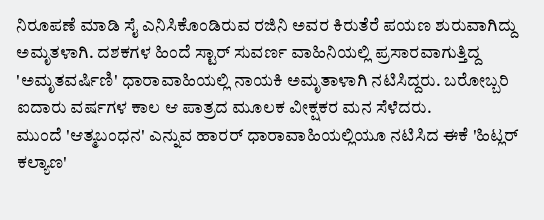ನಿರೂಪಣೆ ಮಾಡಿ ಸೈ ಎನಿಸಿಕೊಂಡಿರುವ ರಜಿನಿ ಅವರ ಕಿರುತೆರೆ ಪಯಣ ಶುರುವಾಗಿದ್ದು ಅಮೃತಳಾಗಿ. ದಶಕಗಳ ಹಿಂದೆ ಸ್ಟಾರ್ ಸುವರ್ಣ ವಾಹಿನಿಯಲ್ಲಿ ಪ್ರಸಾರವಾಗುತ್ತಿದ್ದ 'ಅಮೃತವರ್ಷಿಣಿ' ಧಾರಾವಾಹಿಯಲ್ಲಿ ನಾಯಕಿ ಅಮೃತಾಳಾಗಿ ನಟಿಸಿದ್ದರು. ಬರೋಬ್ಬರಿ ಐದಾರು ವರ್ಷಗಳ ಕಾಲ ಆ ಪಾತ್ರದ ಮೂಲಕ ವೀಕ್ಷಕರ ಮನ ಸೆಳೆದರು.
ಮುಂದೆ 'ಆತ್ಮಬಂಧನ' ಎನ್ನುವ ಹಾರರ್ ಧಾರಾವಾಹಿಯಲ್ಲಿಯೂ ನಟಿಸಿದ ಈಕೆ 'ಹಿಟ್ಲರ್ ಕಲ್ಯಾಣ'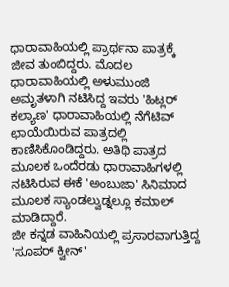ಧಾರಾವಾಹಿಯಲ್ಲಿ ಪ್ರಾರ್ಥನಾ ಪಾತ್ರಕ್ಕೆ ಜೀವ ತುಂಬಿದ್ದರು. ಮೊದಲ ಧಾರಾವಾಹಿಯಲ್ಲಿ ಅಳುಮುಂಜಿ ಅಮೃತಳಾಗಿ ನಟಿಸಿದ್ದ ಇವರು 'ಹಿಟ್ಲರ್ ಕಲ್ಯಾಣ' ಧಾರಾವಾಹಿಯಲ್ಲಿ ನೆಗೆಟಿವ್ ಛಾಯೆಯಿರುವ ಪಾತ್ರದಲ್ಲಿ ಕಾಣಿಸಿಕೊಂಡಿದ್ದರು. ಅತಿಥಿ ಪಾತ್ರದ ಮೂಲಕ ಒಂದೆರಡು ಧಾರಾವಾಹಿಗಳಲ್ಲಿ ನಟಿಸಿರುವ ಈಕೆ 'ಅಂಬುಜಾ' ಸಿನಿಮಾದ ಮೂಲಕ ಸ್ಯಾಂಡಲ್ವುಡ್ನಲ್ಲೂ ಕಮಾಲ್ ಮಾಡಿದ್ದಾರೆ.
ಜೀ ಕನ್ನಡ ವಾಹಿನಿಯಲ್ಲಿ ಪ್ರಸಾರವಾಗುತ್ತಿದ್ದ 'ಸೂಪರ್ ಕ್ವೀನ್'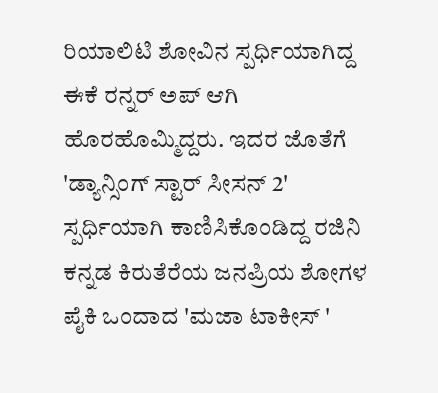ರಿಯಾಲಿಟಿ ಶೋವಿನ ಸ್ಪರ್ಧಿಯಾಗಿದ್ದ ಈಕೆ ರನ್ನರ್ ಅಪ್ ಆಗಿ ಹೊರಹೊಮ್ಮಿದ್ದರು. ಇದರ ಜೊತೆಗೆ 'ಡ್ಯಾನ್ಸಿಂಗ್ ಸ್ಟಾರ್ ಸೀಸನ್ 2' ಸ್ಪರ್ಧಿಯಾಗಿ ಕಾಣಿಸಿಕೊಂಡಿದ್ದ ರಜಿನಿ ಕನ್ನಡ ಕಿರುತೆರೆಯ ಜನಪ್ರಿಯ ಶೋಗಳ ಪೈಕಿ ಒಂದಾದ 'ಮಜಾ ಟಾಕೀಸ್ '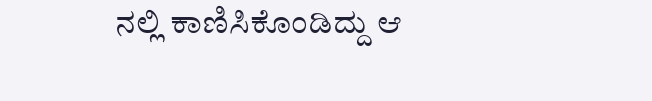ನಲ್ಲಿ ಕಾಣಿಸಿಕೊಂಡಿದ್ದು ಆ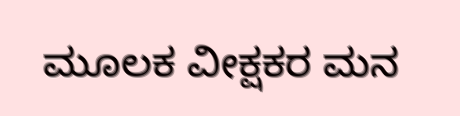ಮೂಲಕ ವೀಕ್ಷಕರ ಮನ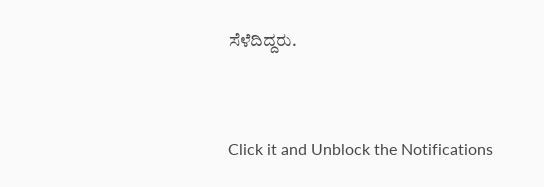ಸೆಳೆದಿದ್ದರು.


Click it and Unblock the Notifications